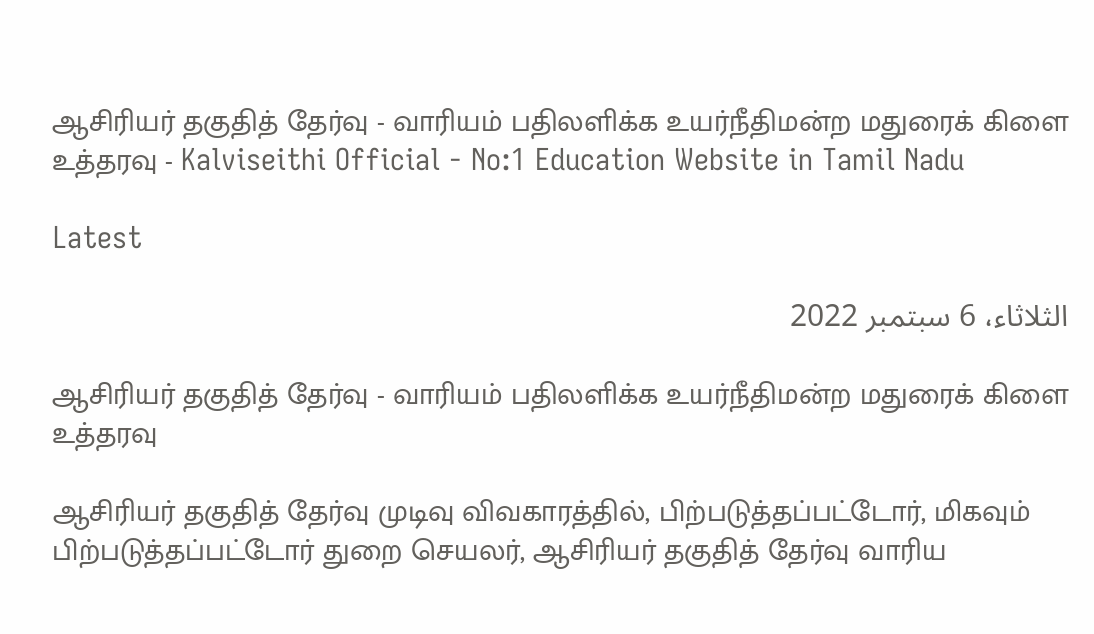ஆசிரியர் தகுதித் தேர்வு - வாரியம் பதிலளிக்க உயர்நீதிமன்ற மதுரைக் கிளை உத்தரவு - Kalviseithi Official - No:1 Education Website in Tamil Nadu

Latest

الثلاثاء، 6 سبتمبر 2022

ஆசிரியர் தகுதித் தேர்வு - வாரியம் பதிலளிக்க உயர்நீதிமன்ற மதுரைக் கிளை உத்தரவு

ஆசிரியர் தகுதித் தேர்வு முடிவு விவகாரத்தில், பிற்படுத்தப்பட்டோர், மிகவும் பிற்படுத்தப்பட்டோர் துறை செயலர், ஆசிரியர் தகுதித் தேர்வு வாரிய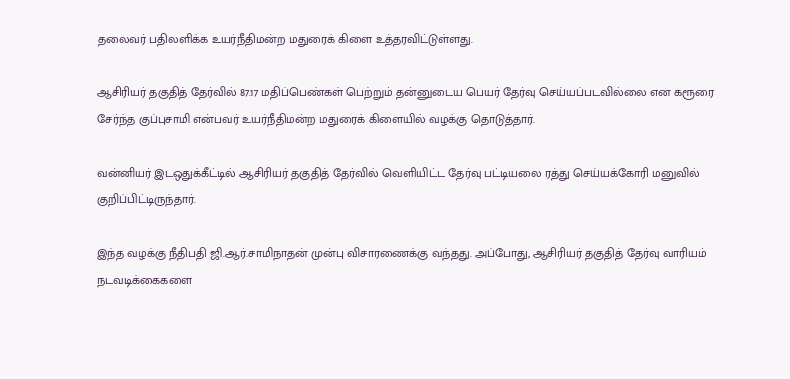தலைவர் பதிலளிக்க உயர்நீதிமன்ற மதுரைக் கிளை உத்தரவிட்டுள்ளது.

ஆசிரியர் தகுதித் தேர்வில் 87.17 மதிப்பெண்கள் பெற்றும் தன்னுடைய பெயர் தேர்வு செய்யப்படவில்லை என கரூரை சேர்ந்த குப்புசாமி என்பவர் உயர்நீதிமன்ற மதுரைக் கிளையில் வழக்கு தொடுத்தார்.

வன்னியர் இடஒதுக்கீட்டில் ஆசிரியர் தகுதித் தேர்வில் வெளியிட்ட தேர்வு பட்டியலை ரத்து செய்யக்கோரி மனுவில் குறிப்பிட்டிருந்தார்.

இந்த வழக்கு நீதிபதி ஜி.ஆர்.சாமிநாதன் முன்பு விசாரணைக்கு வந்தது. அப்போது, ஆசிரியர் தகுதித் தேர்வு வாரியம் நடவடிக்கைகளை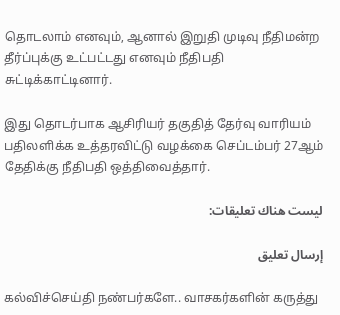தொடலாம் எனவும், ஆனால் இறுதி முடிவு நீதிமன்ற தீர்ப்புக்கு உட்பட்டது எனவும் நீதிபதி சுட்டிக்காட்டினார்.

இது தொடர்பாக ஆசிரியர் தகுதித் தேர்வு வாரியம் பதிலளிக்க உத்தரவிட்டு வழக்கை செப்டம்பர் 27ஆம் தேதிக்கு நீதிபதி ஒத்திவைத்தார்.

ليست هناك تعليقات:

إرسال تعليق

கல்விச்செய்தி நண்பர்களே.. வாசகர்களின் கருத்து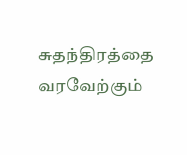சுதந்திரத்தை வரவேற்கும்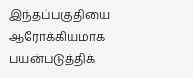இந்தப்பகுதியை ஆரோக்கியமாக பயன்படுத்திக்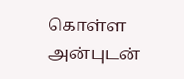கொள்ள அன்புடன்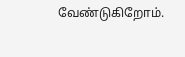வேண்டுகிறோம்.